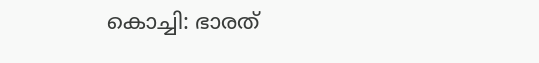കൊച്ചി: ഭാരത്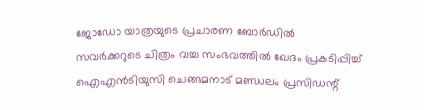ജോഡോ യാത്രയുടെ പ്രചാരണ ബോർഡിൽ സവർക്കറുടെ ചിത്രം വച്ച സംഭവത്തിൽ ഖേദം പ്രകടിപ്പിച്ച് ഐഎൻടിയുസി ചെങ്ങമനാട് മണ്ഡലം പ്രസിഡന്റ്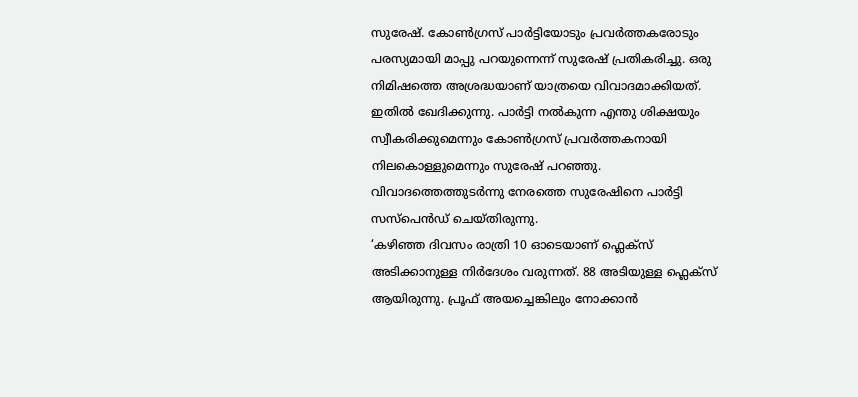സുരേഷ്. കോൺഗ്രസ് പാർട്ടിയോടും പ്രവർത്തകരോടും പരസ്യമായി മാപ്പു പറയുന്നെന്ന് സുരേഷ് പ്രതികരിച്ചു. ഒരു നിമിഷത്തെ അശ്രദ്ധയാണ് യാത്രയെ വിവാദമാക്കിയത്. ഇതിൽ ഖേദിക്കുന്നു. പാർട്ടി നൽകുന്ന എന്തു ശിക്ഷയും സ്വീകരിക്കുമെന്നും കോൺഗ്രസ് പ്രവർത്തകനായി നിലകൊള്ളുമെന്നും സുരേഷ് പറഞ്ഞു. വിവാദത്തെത്തുടർന്നു നേരത്തെ സുരേഷിനെ പാർട്ടി സസ്പെൻഡ് ചെയ്തിരുന്നു.
‘കഴിഞ്ഞ ദിവസം രാത്രി 10 ഓടെയാണ് ഫ്ലെക്സ് അടിക്കാനുള്ള നിർദേശം വരുന്നത്. 88 അടിയുള്ള ഫ്ലെക്സ് ആയിരുന്നു. പ്രൂഫ് അയച്ചെങ്കിലും നോക്കാൻ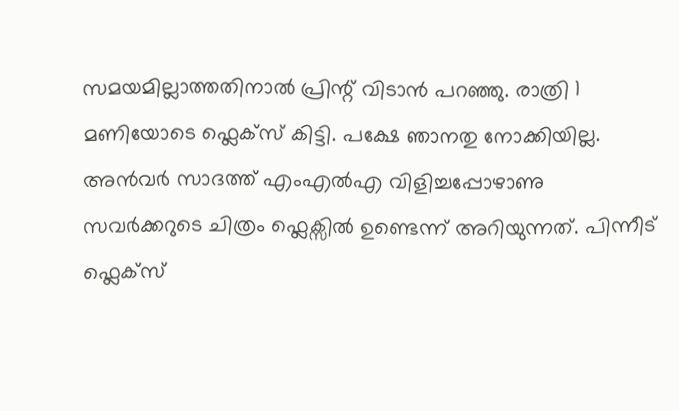സമയമില്ലാത്തതിനാൽ പ്രിന്റ് വിടാൻ പറഞ്ഞു. രാത്രി 1 മണിയോടെ ഫ്ലെക്സ് കിട്ടി. പക്ഷേ ഞാനതു നോക്കിയില്ല. അൻവർ സാദത്ത് എംഎൽഎ വിളിച്ചപ്പോഴാണു സവർക്കറുടെ ചിത്രം ഫ്ലെക്സിൽ ഉണ്ടെന്ന് അറിയുന്നത്. പിന്നീട് ഫ്ലെക്സ്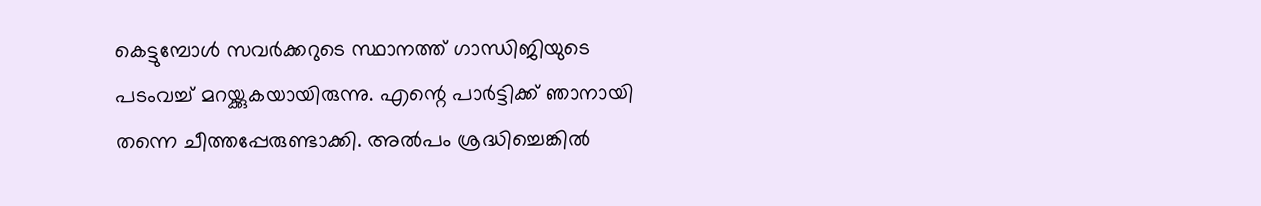കെട്ടുമ്പോൾ സവർക്കറുടെ സ്ഥാനത്ത് ഗാന്ധിജിയുടെ പടംവച്ച് മറയ്ക്കുകയായിരുന്നു. എന്റെ പാർട്ടിക്ക് ഞാനായി തന്നെ ചീത്തപ്പേരുണ്ടാക്കി. അൽപം ശ്രദ്ധിച്ചെങ്കിൽ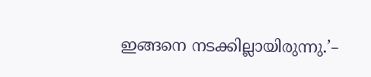ഇങ്ങനെ നടക്കില്ലായിരുന്നു.’–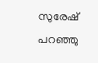സുരേഷ് പറഞ്ഞു